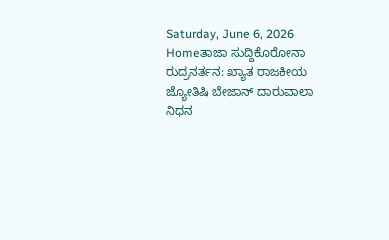Saturday, June 6, 2026
Homeತಾಜಾ ಸುದ್ದಿಕೊರೋನಾ ರುದ್ರನರ್ತನ: ಖ್ಯಾತ ರಾಜಕೀಯ ಜ್ಯೋತಿಷಿ ಬೇಜಾನ್ ದಾರುವಾಲಾ ನಿಧನ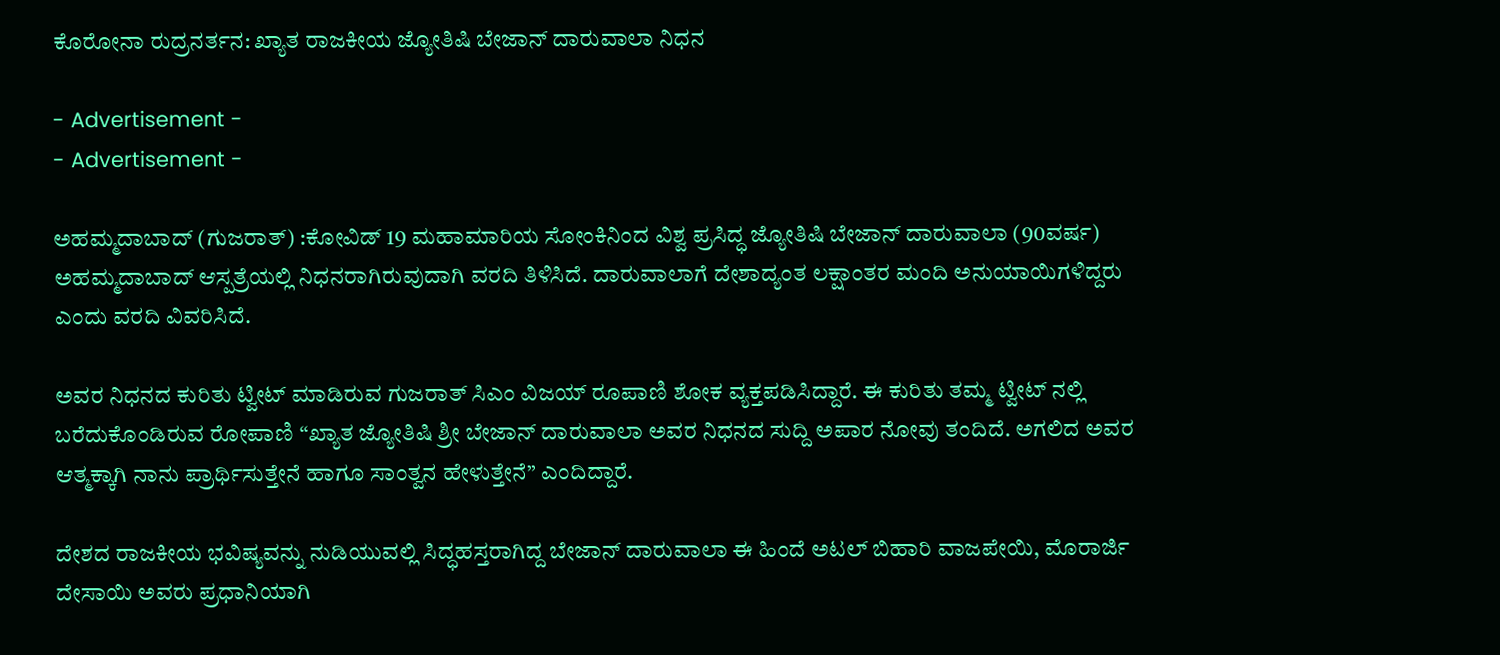ಕೊರೋನಾ ರುದ್ರನರ್ತನ: ಖ್ಯಾತ ರಾಜಕೀಯ ಜ್ಯೋತಿಷಿ ಬೇಜಾನ್ ದಾರುವಾಲಾ ನಿಧನ

- Advertisement -
- Advertisement -

ಅಹಮ್ಮದಾಬಾದ್ (ಗುಜರಾತ್) :ಕೋವಿಡ್ 19 ಮಹಾಮಾರಿಯ ಸೋಂಕಿನಿಂದ ವಿಶ್ವ ಪ್ರಸಿದ್ಧ ಜ್ಯೋತಿಷಿ ಬೇಜಾನ್ ದಾರುವಾಲಾ (90ವರ್ಷ) ಅಹಮ್ಮದಾಬಾದ್ ಆಸ್ಪತ್ರೆಯಲ್ಲಿ ನಿಧನರಾಗಿರುವುದಾಗಿ ವರದಿ ತಿಳಿಸಿದೆ. ದಾರುವಾಲಾಗೆ ದೇಶಾದ್ಯಂತ ಲಕ್ಷಾಂತರ ಮಂದಿ ಅನುಯಾಯಿಗಳಿದ್ದರು ಎಂದು ವರದಿ ವಿವರಿಸಿದೆ.

ಅವರ ನಿಧನದ ಕುರಿತು ಟ್ವೀಟ್ ಮಾಡಿರುವ ಗುಜರಾತ್ ಸಿಎಂ ವಿಜಯ್ ರೂಪಾಣಿ ಶೋಕ ವ್ಯಕ್ತಪಡಿಸಿದ್ದಾರೆ. ಈ ಕುರಿತು ತಮ್ಮ ಟ್ವೀಟ್ ನಲ್ಲಿ ಬರೆದುಕೊಂಡಿರುವ ರೋಪಾಣಿ “ಖ್ಯಾತ ಜ್ಯೋತಿಷಿ ಶ್ರೀ ಬೇಜಾನ್ ದಾರುವಾಲಾ ಅವರ ನಿಧನದ ಸುದ್ದಿ ಅಪಾರ ನೋವು ತಂದಿದೆ. ಅಗಲಿದ ಅವರ ಆತ್ಮಕ್ಕಾಗಿ ನಾನು ಪ್ರಾರ್ಥಿಸುತ್ತೇನೆ ಹಾಗೂ ಸಾಂತ್ವನ ಹೇಳುತ್ತೇನೆ” ಎಂದಿದ್ದಾರೆ.

ದೇಶದ ರಾಜಕೀಯ ಭವಿಷ್ಯವನ್ನು ನುಡಿಯುವಲ್ಲಿ ಸಿದ್ಧಹಸ್ತರಾಗಿದ್ದ ಬೇಜಾನ್ ದಾರುವಾಲಾ ಈ ಹಿಂದೆ ಅಟಲ್ ಬಿಹಾರಿ ವಾಜಪೇಯಿ, ಮೊರಾರ್ಜಿ ದೇಸಾಯಿ ಅವರು ಪ್ರಧಾನಿಯಾಗಿ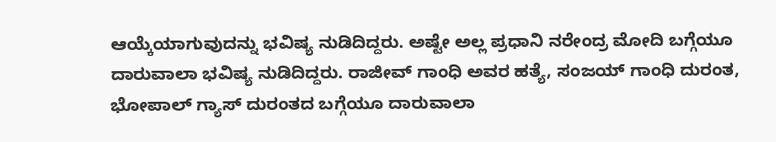ಆಯ್ಕೆಯಾಗುವುದನ್ನು ಭವಿಷ್ಯ ನುಡಿದಿದ್ದರು. ಅಷ್ಟೇ ಅಲ್ಲ ಪ್ರಧಾನಿ ನರೇಂದ್ರ ಮೋದಿ ಬಗ್ಗೆಯೂ ದಾರುವಾಲಾ ಭವಿಷ್ಯ ನುಡಿದಿದ್ದರು. ರಾಜೀವ್ ಗಾಂಧಿ ಅವರ ಹತ್ಯೆ, ಸಂಜಯ್ ಗಾಂಧಿ ದುರಂತ, ಭೋಪಾಲ್ ಗ್ಯಾಸ್ ದುರಂತದ ಬಗ್ಗೆಯೂ ದಾರುವಾಲಾ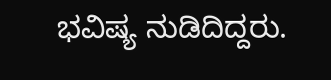ಭವಿಷ್ಯ ನುಡಿದಿದ್ದರು.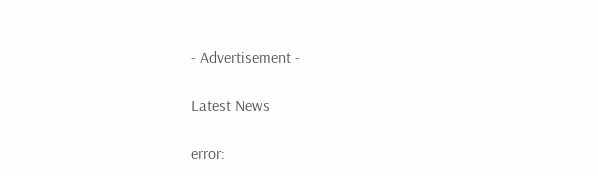- Advertisement -

Latest News

error: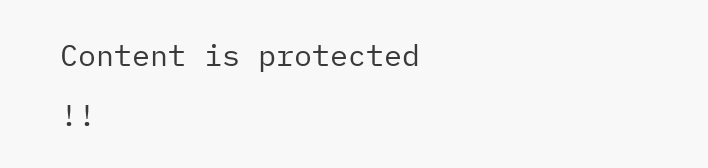Content is protected !!